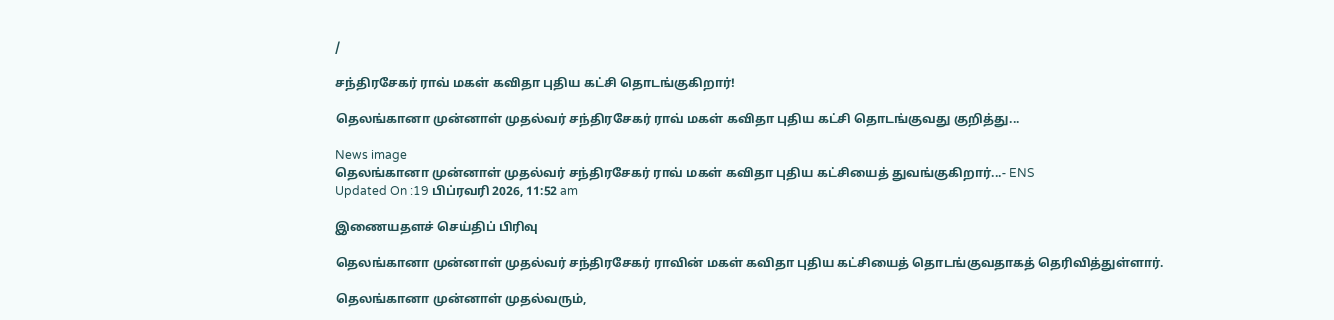/

சந்திரசேகர் ராவ் மகள் கவிதா புதிய கட்சி தொடங்குகிறார்!

தெலங்கானா முன்னாள் முதல்வர் சந்திரசேகர் ராவ் மகள் கவிதா புதிய கட்சி தொடங்குவது குறித்து...

News image
தெலங்கானா முன்னாள் முதல்வர் சந்திரசேகர் ராவ் மகள் கவிதா புதிய கட்சியைத் துவங்குகிறார்...- ENS
Updated On :19 பிப்ரவரி 2026, 11:52 am

இணையதளச் செய்திப் பிரிவு

தெலங்கானா முன்னாள் முதல்வர் சந்திரசேகர் ராவின் மகள் கவிதா புதிய கட்சியைத் தொடங்குவதாகத் தெரிவித்துள்ளார்.

தெலங்கானா முன்னாள் முதல்வரும்,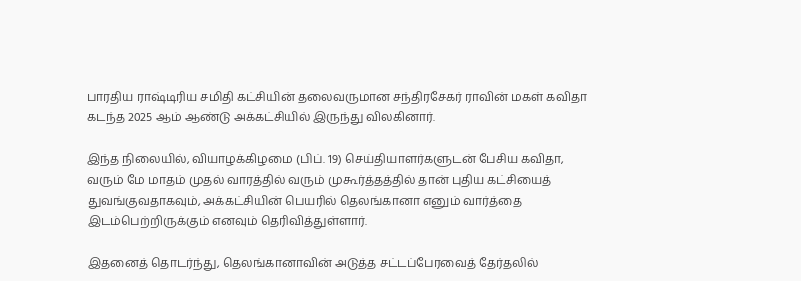பாரதிய ராஷ்டிரிய சமிதி கட்சியின் தலைவருமான சந்திரசேகர் ராவின் மகள் கவிதா கடந்த 2025 ஆம் ஆண்டு அக்கட்சியில் இருந்து விலகினார்.

இந்த நிலையில், வியாழக்கிழமை (பிப். 19) செய்தியாளர்களுடன் பேசிய கவிதா, வரும் மே மாதம் முதல் வாரத்தில் வரும் முகூர்த்தத்தில் தான் புதிய கட்சியைத் துவங்குவதாகவும், அக்கட்சியின் பெயரில் தெலங்கானா எனும் வார்த்தை இடம்பெற்றிருக்கும் எனவும் தெரிவித்துள்ளார்.

இதனைத் தொடர்ந்து, தெலங்கானாவின் அடுத்த சட்டப்பேரவைத் தேர்தலில்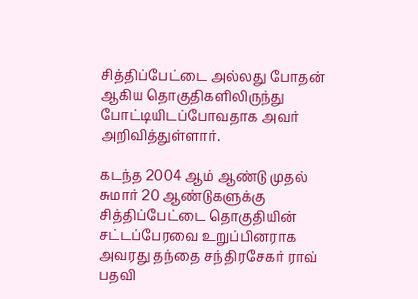சித்திப்பேட்டை அல்லது போதன் ஆகிய தொகுதிகளிலிருந்து போட்டியிடப்போவதாக அவர் அறிவித்துள்ளார்.

கடந்த 2004 ஆம் ஆண்டு முதல் சுமார் 20 ஆண்டுகளுக்கு சித்திப்பேட்டை தொகுதியின் சட்டப்பேரவை உறுப்பினராக அவரது தந்தை சந்திரசேகர் ராவ் பதவி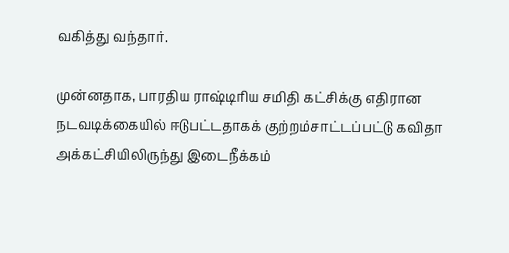வகித்து வந்தார்.

முன்னதாக, பாரதிய ராஷ்டிரிய சமிதி கட்சிக்கு எதிரான நடவடிக்கையில் ஈடுபட்டதாகக் குற்றம்சாட்டப்பட்டு கவிதா அக்கட்சியிலிருந்து இடைநீக்கம்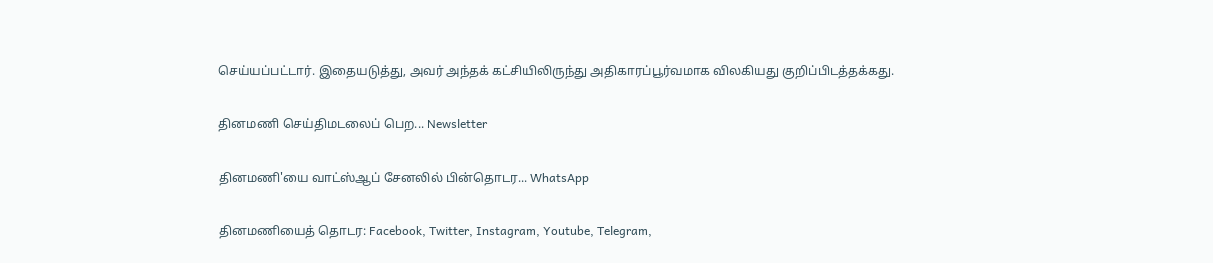செய்யப்பட்டார். இதையடுத்து, அவர் அந்தக் கட்சியிலிருந்து அதிகாரப்பூர்வமாக விலகியது குறிப்பிடத்தக்கது.

தினமணி செய்திமடலைப் பெற... Newsletter

தினமணி'யை வாட்ஸ்ஆப் சேனலில் பின்தொடர... WhatsApp

தினமணியைத் தொடர: Facebook, Twitter, Instagram, Youtube, Telegram,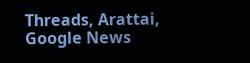Threads, Arattai, Google News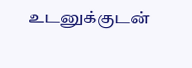உடனுக்குடன்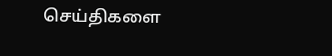செய்திகளை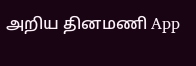அறிய தினமணி App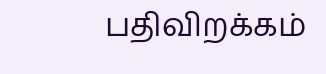பதிவிறக்கம்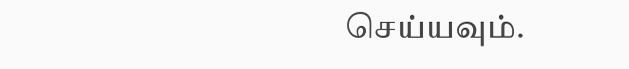செய்யவும்.